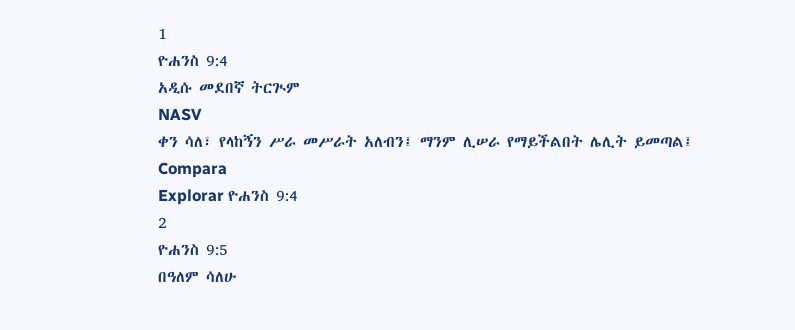1
ዮሐንስ 9:4
አዲሱ መደበኛ ትርጒም
NASV
ቀን ሳለ፣ የላከኝን ሥራ መሥራት አለብን፤ ማንም ሊሠራ የማይችልበት ሌሊት ይመጣል፤
Compara
Explorar ዮሐንስ 9:4
2
ዮሐንስ 9:5
በዓለም ሳለሁ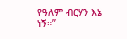የዓለም ብርሃን እኔ ነኝ።”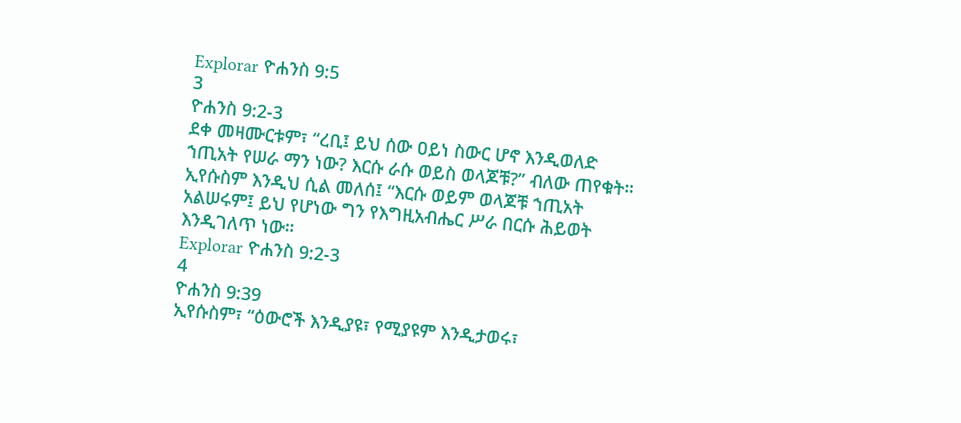Explorar ዮሐንስ 9:5
3
ዮሐንስ 9:2-3
ደቀ መዛሙርቱም፣ “ረቢ፤ ይህ ሰው ዐይነ ስውር ሆኖ እንዲወለድ ኀጢአት የሠራ ማን ነው? እርሱ ራሱ ወይስ ወላጆቹ?” ብለው ጠየቁት። ኢየሱስም እንዲህ ሲል መለሰ፤ “እርሱ ወይም ወላጆቹ ኀጢአት አልሠሩም፤ ይህ የሆነው ግን የእግዚአብሔር ሥራ በርሱ ሕይወት እንዲገለጥ ነው።
Explorar ዮሐንስ 9:2-3
4
ዮሐንስ 9:39
ኢየሱስም፣ “ዕውሮች እንዲያዩ፣ የሚያዩም እንዲታወሩ፣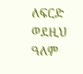ለፍርድ ወደዚህ ዓለም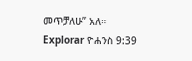መጥቻለሁ” አለ።
Explorar ዮሐንስ 9:39